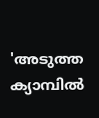'അടുത്ത ക്യാമ്പിൽ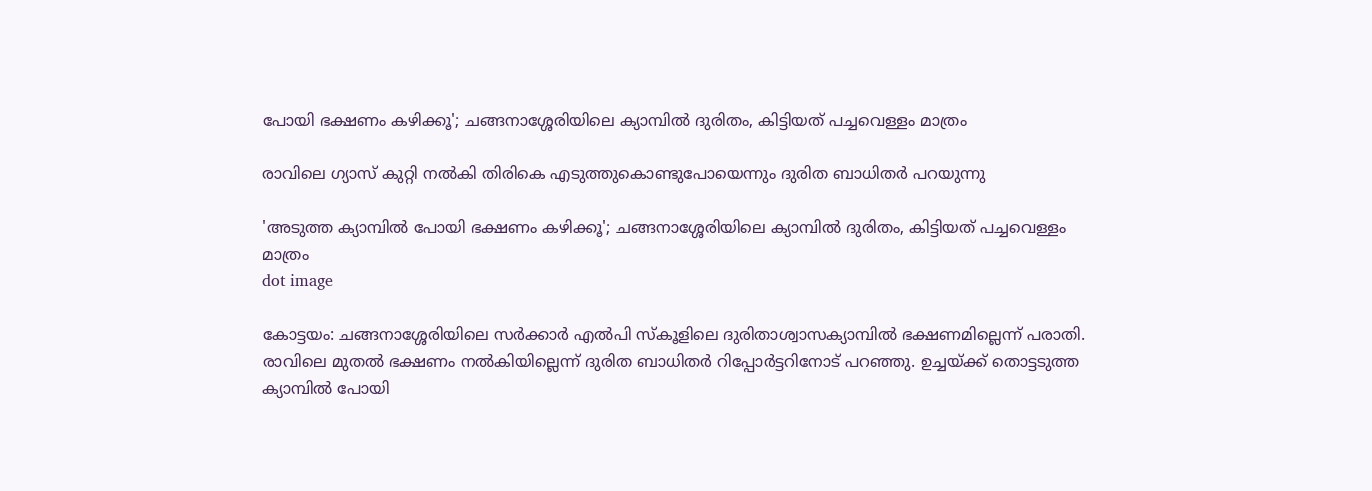പോയി ഭക്ഷണം കഴിക്കൂ'; ചങ്ങനാശ്ശേരിയിലെ ക്യാമ്പില്‍ ദുരിതം, കിട്ടിയത് പച്ചവെള്ളം മാത്രം

രാവിലെ ഗ്യാസ് കുറ്റി നല്‍കി തിരികെ എടുത്തുകൊണ്ടുപോയെന്നും ദുരിത ബാധിതര്‍ പറയുന്നു

'അടുത്ത ക്യാമ്പിൽ പോയി ഭക്ഷണം കഴിക്കൂ'; ചങ്ങനാശ്ശേരിയിലെ ക്യാമ്പില്‍ ദുരിതം, കിട്ടിയത് പച്ചവെള്ളം മാത്രം
dot image

കോട്ടയം: ചങ്ങനാശ്ശേരിയിലെ സര്‍ക്കാര്‍ എല്‍പി സ്‌കൂളിലെ ദുരിതാശ്വാസക്യാമ്പില്‍ ഭക്ഷണമില്ലെന്ന് പരാതി. രാവിലെ മുതല്‍ ഭക്ഷണം നല്‍കിയില്ലെന്ന് ദുരിത ബാധിതര്‍ റിപ്പോര്‍ട്ടറിനോട് പറഞ്ഞു. ഉച്ചയ്ക്ക് തൊട്ടടുത്ത ക്യാമ്പില്‍ പോയി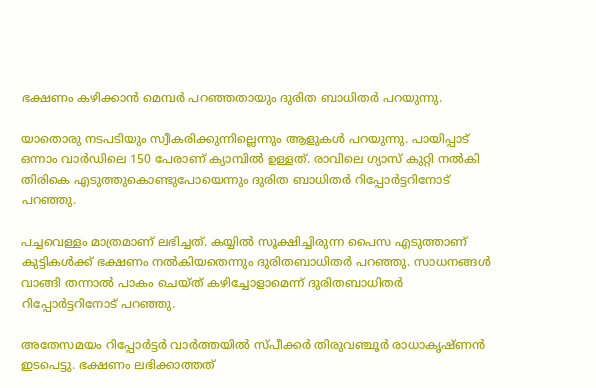ഭക്ഷണം കഴിക്കാന്‍ മെമ്പര്‍ പറഞ്ഞതായും ദുരിത ബാധിതര്‍ പറയുന്നു.

യാതൊരു നടപടിയും സ്വീകരിക്കുന്നില്ലെന്നും ആളുകള്‍ പറയുന്നു. പായിപ്പാട് ഒന്നാം വാര്‍ഡിലെ 150 പേരാണ് ക്യാമ്പില്‍ ഉള്ളത്. രാവിലെ ഗ്യാസ് കുറ്റി നല്‍കി തിരികെ എടുത്തുകൊണ്ടുപോയെന്നും ദുരിത ബാധിതര്‍ റിപ്പോർട്ടറിനോട് പറഞ്ഞു.

പച്ചവെള്ളം മാത്രമാണ് ലഭിച്ചത്. കയ്യില്‍ സൂക്ഷിച്ചിരുന്ന പൈസ എടുത്താണ് കുട്ടികള്‍ക്ക് ഭക്ഷണം നല്‍കിയതെന്നും ദുരിതബാധിതര്‍ പറഞ്ഞു. സാധനങ്ങള്‍ വാങ്ങി തന്നാല്‍ പാകം ചെയ്ത് കഴിച്ചോളാമെന്ന് ദുരിതബാധിതര്‍ റിപ്പോര്‍ട്ടറിനോട് പറഞ്ഞു.

അതേസമയം റിപ്പോര്‍ട്ടര്‍ വാര്‍ത്തയില്‍ സ്പീക്കര്‍ തിരുവഞ്ചൂര്‍ രാധാകൃഷ്ണന്‍ ഇടപെട്ടു. ഭക്ഷണം ലഭിക്കാത്തത്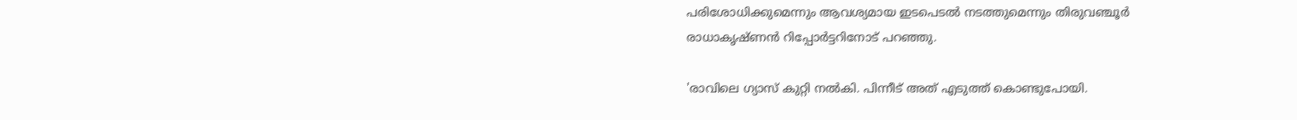പരിശോധിക്കുമെന്നും ആവശ്യമായ ഇടപെടല്‍ നടത്തുമെന്നും തിരുവഞ്ചൂര്‍ രാധാകൃഷ്ണന്‍ റിപ്പോര്‍ട്ടറിനോട് പറഞ്ഞു.

'രാവിലെ ഗ്യാസ് കുറ്റി നല്‍കി. പിന്നീട് അത് എടുത്ത് കൊണ്ടുപോയി.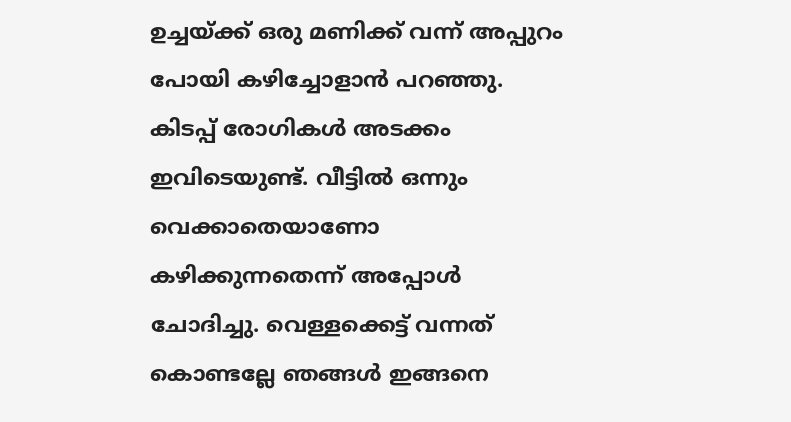ഉച്ചയ്ക്ക് ഒരു മണിക്ക് വന്ന് അപ്പുറം പോയി കഴിച്ചോളാന്‍ പറഞ്ഞു. കിടപ്പ് രോഗികള്‍ അടക്കം ഇവിടെയുണ്ട്. വീട്ടില്‍ ഒന്നും വെക്കാതെയാണോ കഴിക്കുന്നതെന്ന് അപ്പോള്‍ ചോദിച്ചു. വെള്ളക്കെട്ട് വന്നത് കൊണ്ടല്ലേ ഞങ്ങള്‍ ഇങ്ങനെ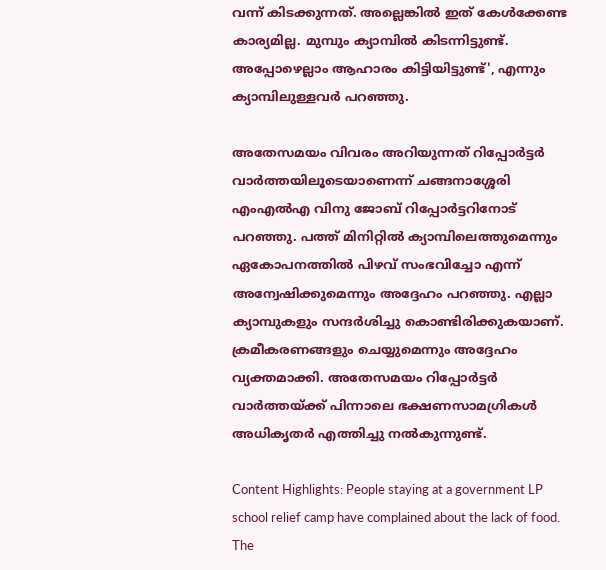വന്ന് കിടക്കുന്നത്. അല്ലെങ്കില്‍ ഇത് കേള്‍ക്കേണ്ട കാര്യമില്ല. മുമ്പും ക്യാമ്പില്‍ കിടന്നിട്ടുണ്ട്. അപ്പോഴെല്ലാം ആഹാരം കിട്ടിയിട്ടുണ്ട്', എന്നും ക്യാമ്പിലുള്ളവര്‍ പറഞ്ഞു.

അതേസമയം വിവരം അറിയുന്നത് റിപ്പോര്‍ട്ടര്‍ വാര്‍ത്തയിലൂടെയാണെന്ന് ചങ്ങനാശ്ശേരി എംഎല്‍എ വിനു ജോബ് റിപ്പോര്‍ട്ടറിനോട് പറഞ്ഞു. പത്ത് മിനിറ്റില്‍ ക്യാമ്പിലെത്തുമെന്നും ഏകോപനത്തില്‍ പിഴവ് സംഭവിച്ചോ എന്ന് അന്വേഷിക്കുമെന്നും അദ്ദേഹം പറഞ്ഞു. എല്ലാ ക്യാമ്പുകളും സന്ദര്‍ശിച്ചു കൊണ്ടിരിക്കുകയാണ്. ക്രമീകരണങ്ങളും ചെയ്യുമെന്നും അദ്ദേഹം വ്യക്തമാക്കി. അതേസമയം റിപ്പോര്‍ട്ടര്‍ വാര്‍ത്തയ്ക്ക് പിന്നാലെ ഭക്ഷണസാമഗ്രികള്‍ അധികൃതര്‍ എത്തിച്ചു നല്‍കുന്നുണ്ട്.

Content Highlights: People staying at a government LP school relief camp have complained about the lack of food. The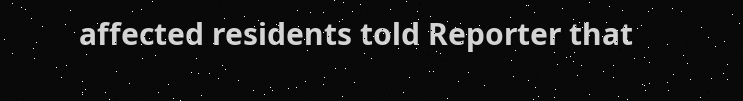affected residents told Reporter that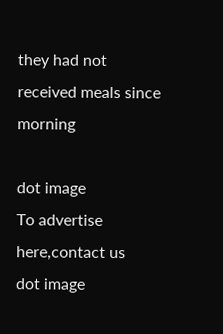they had not received meals since morning

dot image
To advertise here,contact us
dot image